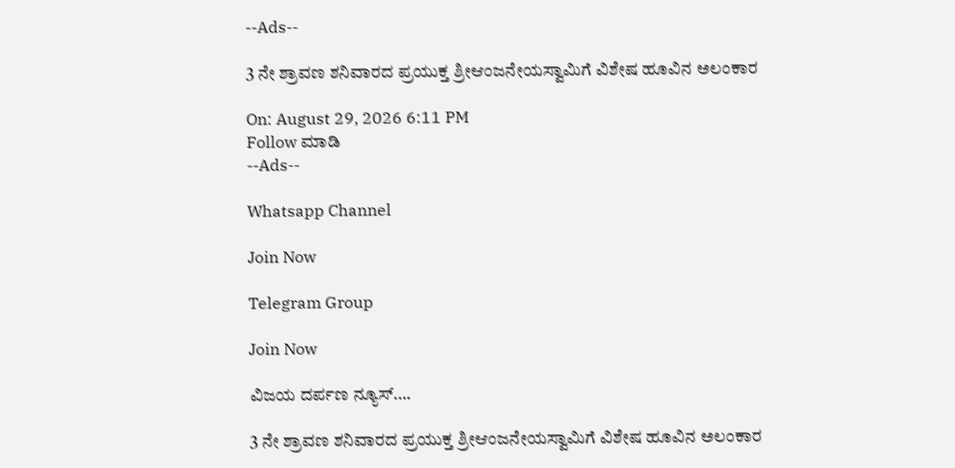--Ads--

3 ನೇ ಶ್ರಾವಣ ಶನಿವಾರದ ಪ್ರಯುಕ್ತ ಶ್ರೀಆಂಜನೇಯಸ್ವಾಮಿಗೆ ವಿಶೇಷ ಹೂವಿನ ಅಲಂಕಾರ

On: August 29, 2026 6:11 PM
Follow ಮಾಡಿ
--Ads--

Whatsapp Channel

Join Now

Telegram Group

Join Now

ವಿಜಯ ದರ್ಪಣ ನ್ಯೂಸ್….

3 ನೇ ಶ್ರಾವಣ ಶನಿವಾರದ ಪ್ರಯುಕ್ತ ಶ್ರೀಆಂಜನೇಯಸ್ವಾಮಿಗೆ ವಿಶೇಷ ಹೂವಿನ ಅಲಂಕಾರ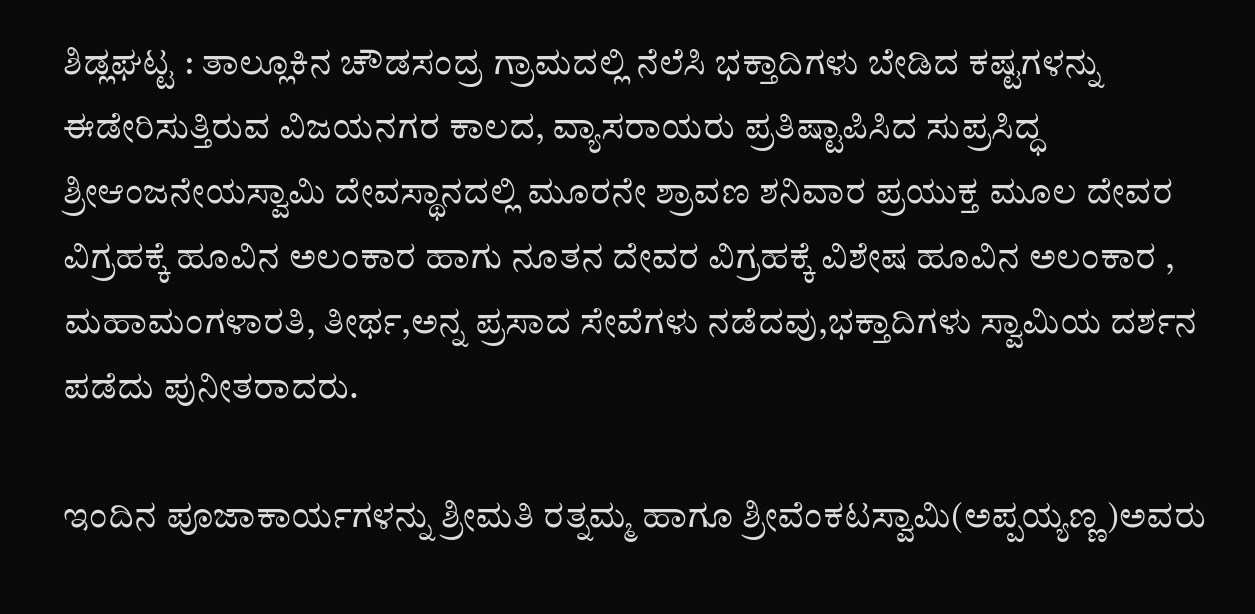ಶಿಡ್ಲಘಟ್ಟ : ತಾಲ್ಲೂಕಿನ ಚೌಡಸಂದ್ರ ಗ್ರಾಮದಲ್ಲಿ ನೆಲೆಸಿ ಭಕ್ತಾದಿಗಳು ಬೇಡಿದ ಕಷ್ಟಗಳನ್ನು ಈಡೇರಿಸುತ್ತಿರುವ ವಿಜಯನಗರ ಕಾಲದ, ವ್ಯಾಸರಾಯರು ಪ್ರತಿಷ್ಟಾಪಿಸಿದ ಸುಪ್ರಸಿದ್ಧ ಶ್ರೀಆಂಜನೇಯಸ್ವಾಮಿ ದೇವಸ್ಥಾನದಲ್ಲಿ ಮೂರನೇ ಶ್ರಾವಣ ಶನಿವಾರ ಪ್ರಯುಕ್ತ ಮೂಲ ದೇವರ ವಿಗ್ರಹಕ್ಕೆ ಹೂವಿನ ಅಲಂಕಾರ ಹಾಗು ನೂತನ ದೇವರ ವಿಗ್ರಹಕ್ಕೆ ವಿಶೇಷ ಹೂವಿನ ಅಲಂಕಾರ ,
ಮಹಾಮಂಗಳಾರತಿ, ತೀರ್ಥ,ಅನ್ನ ಪ್ರಸಾದ ಸೇವೆಗಳು ನಡೆದವು,ಭಕ್ತಾದಿಗಳು ಸ್ವಾಮಿಯ ದರ್ಶನ ಪಡೆದು ಪುನೀತರಾದರು.

ಇಂದಿನ ಪೂಜಾಕಾರ್ಯಗಳನ್ನು ಶ್ರೀಮತಿ ರತ್ನಮ್ಮ ಹಾಗೂ ಶ್ರೀವೆಂಕಟಸ್ವಾಮಿ(ಅಪ್ಪಯ್ಯಣ್ಣ)ಅವರು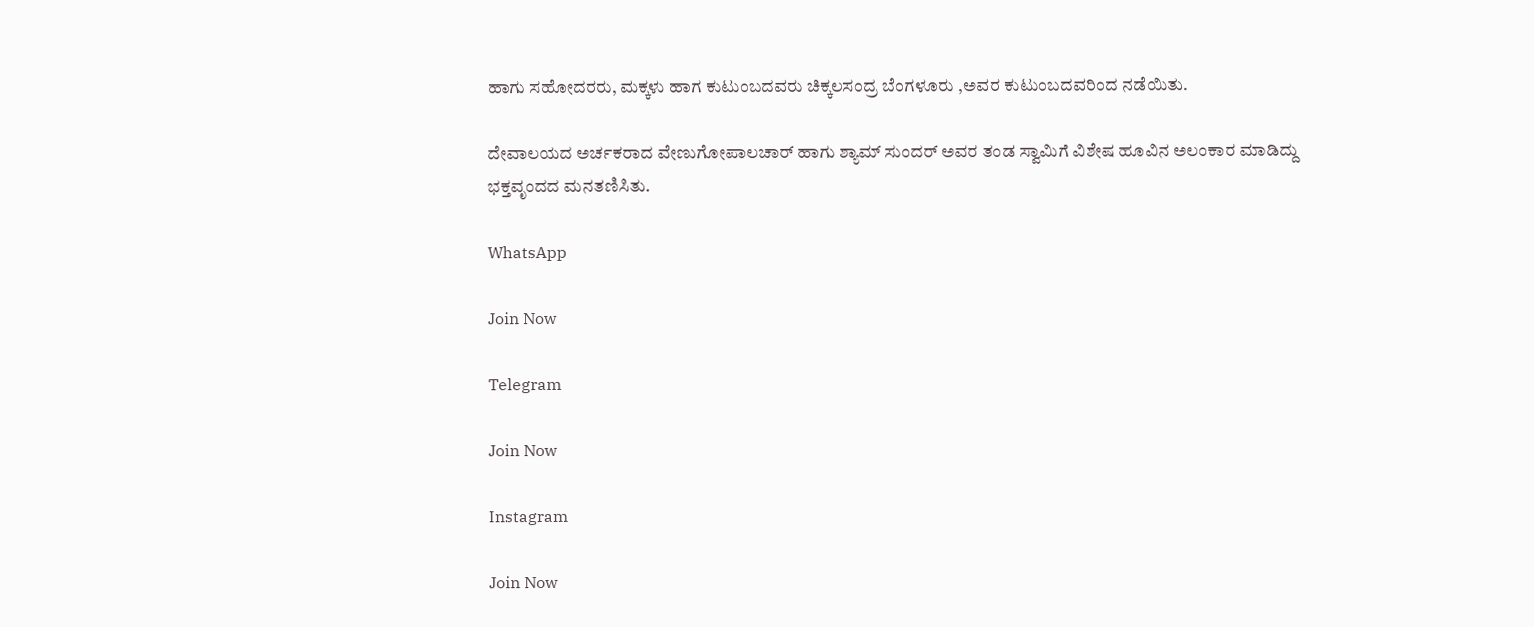ಹಾಗು ಸಹೋದರರು, ಮಕ್ಕಳು ಹಾಗ ಕುಟುಂಬದವರು ಚಿಕ್ಕಲಸಂದ್ರ ಬೆಂಗಳೂರು ,ಅವರ ಕುಟುಂಬದವರಿಂದ ನಡೆಯಿತು.

ದೇವಾಲಯದ ಅರ್ಚಕರಾದ ವೇಣುಗೋಪಾಲಚಾರ್ ಹಾಗು ಶ್ಯಾಮ್ ಸುಂದರ್ ಅವರ ತಂಡ ಸ್ವಾಮಿಗೆ ವಿಶೇಷ ಹೂವಿನ ಅಲಂಕಾರ ಮಾಡಿದ್ದು ಭಕ್ತವೃಂದದ ಮನತಣಿಸಿತು.

WhatsApp

Join Now

Telegram

Join Now

Instagram

Join Now